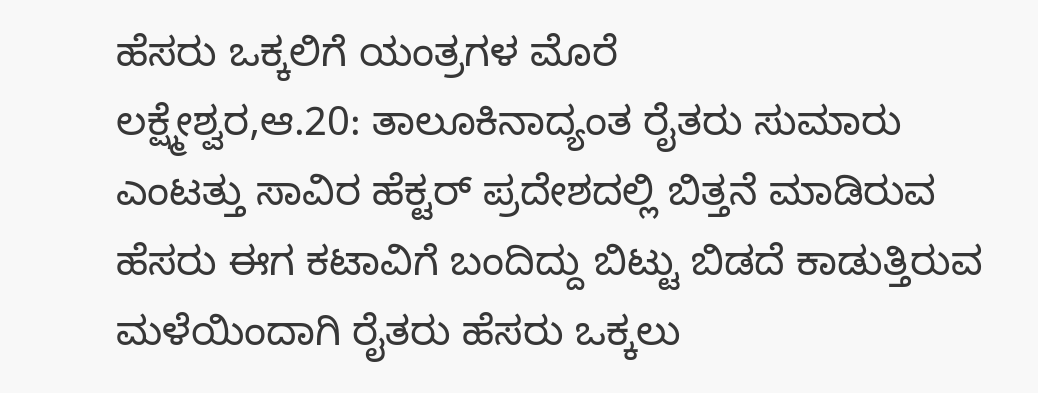ಹೆಸರು ಒಕ್ಕಲಿಗೆ ಯಂತ್ರಗಳ ಮೊರೆ
ಲಕ್ಷ್ಮೇಶ್ವರ,ಆ.20: ತಾಲೂಕಿನಾದ್ಯಂತ ರೈತರು ಸುಮಾರು ಎಂಟತ್ತು ಸಾವಿರ ಹೆಕ್ಟರ್ ಪ್ರದೇಶದಲ್ಲಿ ಬಿತ್ತನೆ ಮಾಡಿರುವ ಹೆಸರು ಈಗ ಕಟಾವಿಗೆ ಬಂದಿದ್ದು ಬಿಟ್ಟು ಬಿಡದೆ ಕಾಡುತ್ತಿರುವ ಮಳೆಯಿಂದಾಗಿ ರೈತರು ಹೆಸರು ಒಕ್ಕಲು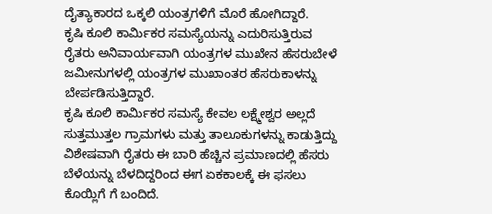ದೈತ್ಯಾಕಾರದ ಒಕ್ಕಲಿ ಯಂತ್ರಗಳಿಗೆ ಮೊರೆ ಹೋಗಿದ್ದಾರೆ.
ಕೃಷಿ ಕೂಲಿ ಕಾರ್ಮಿಕರ ಸಮಸ್ಯೆಯನ್ನು ಎದುರಿಸುತ್ತಿರುವ ರೈತರು ಅನಿವಾರ್ಯವಾಗಿ ಯಂತ್ರಗಳ ಮುಖೇನ ಹೆಸರುಬೇಳೆ ಜಮೀನುಗಳಲ್ಲಿ ಯಂತ್ರಗಳ ಮುಖಾಂತರ ಹೆಸರುಕಾಳನ್ನು ಬೇರ್ಪಡಿಸುತ್ತಿದ್ದಾರೆ.
ಕೃಷಿ ಕೂಲಿ ಕಾರ್ಮಿಕರ ಸಮಸ್ಯೆ ಕೇವಲ ಲಕ್ಷ್ಮೇಶ್ವರ ಅಲ್ಲದೆ ಸುತ್ತಮುತ್ತಲ ಗ್ರಾಮಗಳು ಮತ್ತು ತಾಲೂಕುಗಳನ್ನು ಕಾಡುತ್ತಿದ್ದು ವಿಶೇಷವಾಗಿ ರೈತರು ಈ ಬಾರಿ ಹೆಚ್ಚಿನ ಪ್ರಮಾಣದಲ್ಲಿ ಹೆಸರು ಬೆಳೆಯನ್ನು ಬೆಳದಿದ್ದರಿಂದ ಈಗ ಏಕಕಾಲಕ್ಕೆ ಈ ಫಸಲು ಕೊಯ್ಲಿಗೆ ಗೆ ಬಂದಿದೆ.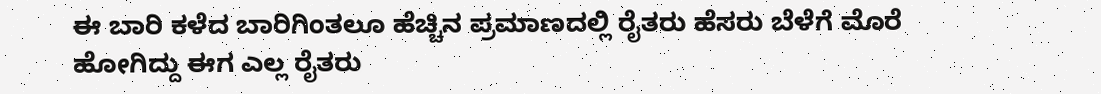ಈ ಬಾರಿ ಕಳೆದ ಬಾರಿಗಿಂತಲೂ ಹೆಚ್ಚಿನ ಪ್ರಮಾಣದಲ್ಲಿ ರೈತರು ಹೆಸರು ಬೆಳೆಗೆ ಮೊರೆ ಹೋಗಿದ್ದು ಈಗ ಎಲ್ಲ ರೈತರು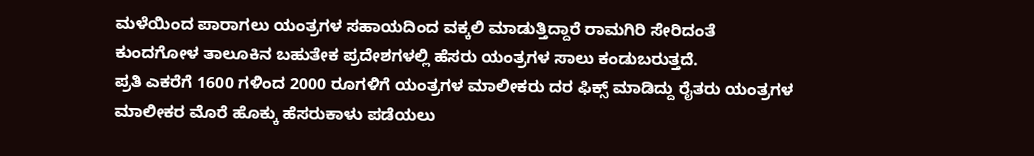ಮಳೆಯಿಂದ ಪಾರಾಗಲು ಯಂತ್ರಗಳ ಸಹಾಯದಿಂದ ವಕ್ಕಲಿ ಮಾಡುತ್ತಿದ್ದಾರೆ ರಾಮಗಿರಿ ಸೇರಿದಂತೆ ಕುಂದಗೋಳ ತಾಲೂಕಿನ ಬಹುತೇಕ ಪ್ರದೇಶಗಳಲ್ಲಿ ಹೆಸರು ಯಂತ್ರಗಳ ಸಾಲು ಕಂಡುಬರುತ್ತದೆ.
ಪ್ರತಿ ಎಕರೆಗೆ 1600 ಗಳಿಂದ 2000 ರೂಗಳಿಗೆ ಯಂತ್ರಗಳ ಮಾಲೀಕರು ದರ ಫಿಕ್ಸ್ ಮಾಡಿದ್ದು ರೈತರು ಯಂತ್ರಗಳ ಮಾಲೀಕರ ಮೊರೆ ಹೊಕ್ಕು ಹೆಸರುಕಾಳು ಪಡೆಯಲು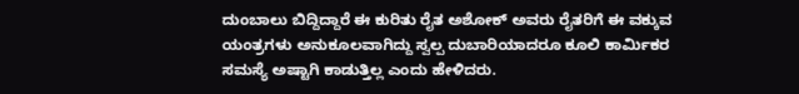ದುಂಬಾಲು ಬಿದ್ದಿದ್ದಾರೆ ಈ ಕುರಿತು ರೈತ ಅಶೋಕ್ ಅವರು ರೈತರಿಗೆ ಈ ವಕ್ಕುವ ಯಂತ್ರಗಳು ಅನುಕೂಲವಾಗಿದ್ದು ಸ್ವಲ್ಪ ದುಬಾರಿಯಾದರೂ ಕೂಲಿ ಕಾರ್ಮಿಕರ ಸಮಸ್ಯೆ ಅಷ್ಟಾಗಿ ಕಾಡುತ್ತಿಲ್ಲ ಎಂದು ಹೇಳಿದರು.